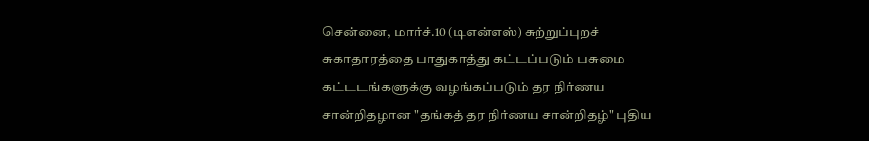சென்னை, மார்ச்.10 (டிஎன்எஸ்) சுற்றுப்புறச் சுகாதாரத்தை பாதுகாத்து கட்டப்படும் பசுமை கட்டடங்களுக்கு வழங்கப்படும் தர நிர்ணய சான்றிதழான "தங்கத் தர நிர்ணய சான்றிதழ்" புதிய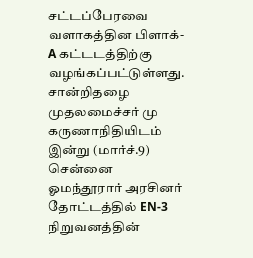சட்டப்பேரவை வளாகத்தின பிளாக்-A கட்டடத்திற்கு வழங்கப்பட்டுள்ளது. சான்றிதழை முதலமைச்சர் மு கருணாநிதியிடம் இன்று (மார்ச்.9) சென்னை ஓமந்தூரார் அரசினர் தோட்டத்தில் EN-3 நிறுவனத்தின்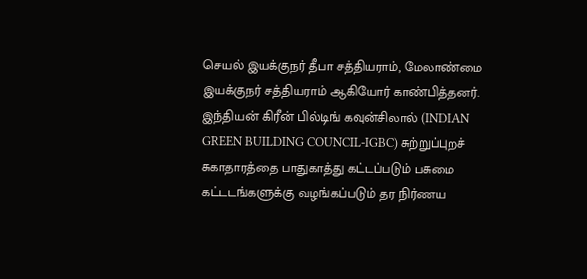செயல் இயக்குநர் தீபா சத்தியராம், மேலாண்மை இயக்குநர் சத்தியராம் ஆகியோர் காண்பித்தனர்.
இந்தியன் கிரீன் பில்டிங் கவுன்சிலால் (INDIAN GREEN BUILDING COUNCIL-IGBC) சுற்றுப்புறச் சுகாதாரத்தை பாதுகாத்து கட்டப்படும் பசுமை கட்டடங்களுக்கு வழங்கப்படும் தர நிர்ணய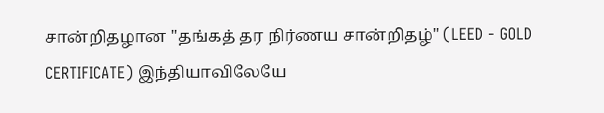சான்றிதழான "தங்கத் தர நிர்ணய சான்றிதழ்" (LEED - GOLD CERTIFICATE) இந்தியாவிலேயே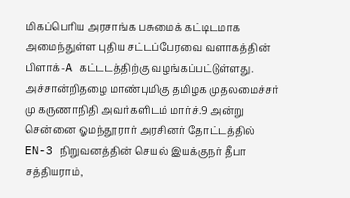மிகப்பெரிய அரசாங்க பசுமைக் கட்டிடமாக அமைந்துள்ள புதிய சட்டப்பேரவை வளாகத்தின் பிளாக்-A கட்டடத்திற்கு வழங்கப்பட்டுள்ளது. அச்சான்றிதழை மாண்புமிகு தமிழக முதலமைச்சர் மு கருணாநிதி அவர்களிடம் மார்ச்.9 அன்று சென்னை ஓமந்தூரார் அரசினர் தோட்டத்தில் EN-3 நிறுவனத்தின் செயல் இயக்குநர் தீபா சத்தியராம்,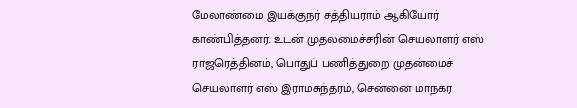மேலாண்மை இயக்குநர் சத்தியராம் ஆகியோர் காண்பித்தனர். உடன் முதலமைச்சரின் செயலாளர் எஸ் ராஜரெத்தினம், பொதுப் பணித்துறை முதன்மைச் செயலாளர் எஸ் இராமசுந்தரம், சென்னை மாநகர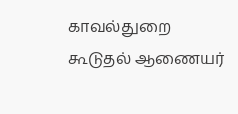காவல்துறை கூடுதல் ஆணையர்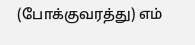(போக்குவரத்து) எம்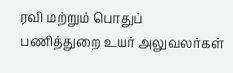ரவி மற்றும் பொதுப் பணித்துறை உயர் அலுவலர்கள்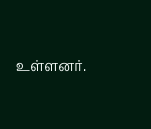உள்ளனர்.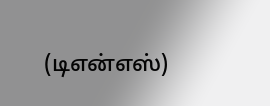(டிஎன்எஸ்)